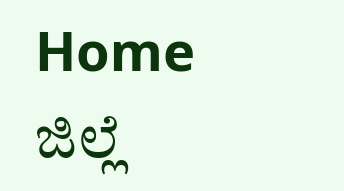Home ಜಿಲ್ಲೆ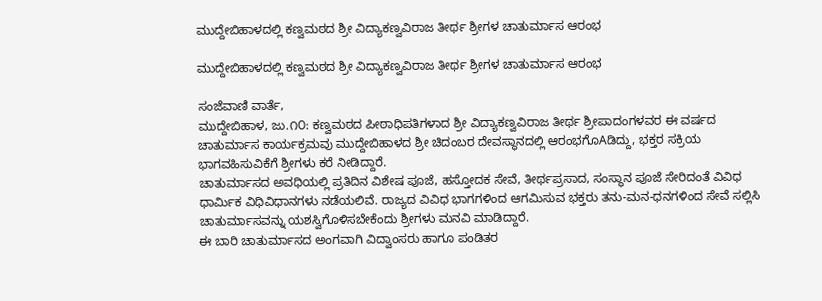ಮುದ್ದೇಬಿಹಾಳದಲ್ಲಿ ಕಣ್ವಮಠದ ಶ್ರೀ ವಿದ್ಯಾಕಣ್ವವಿರಾಜ ತೀರ್ಥ ಶ್ರೀಗಳ ಚಾತುರ್ಮಾಸ ಆರಂಭ

ಮುದ್ದೇಬಿಹಾಳದಲ್ಲಿ ಕಣ್ವಮಠದ ಶ್ರೀ ವಿದ್ಯಾಕಣ್ವವಿರಾಜ ತೀರ್ಥ ಶ್ರೀಗಳ ಚಾತುರ್ಮಾಸ ಆರಂಭ

ಸಂಜೆವಾಣಿ ವಾರ್ತೆ,
ಮುದ್ದೇಬಿಹಾಳ, ಜು.೧೦: ಕಣ್ವಮಠದ ಪೀಠಾಧಿಪತಿಗಳಾದ ಶ್ರೀ ವಿದ್ಯಾಕಣ್ವವಿರಾಜ ತೀರ್ಥ ಶ್ರೀಪಾದಂಗಳವರ ಈ ವರ್ಷದ ಚಾತುರ್ಮಾಸ ಕಾರ್ಯಕ್ರಮವು ಮುದ್ದೇಬಿಹಾಳದ ಶ್ರೀ ಚಿದಂಬರ ದೇವಸ್ಥಾನದಲ್ಲಿ ಆರಂಭಗೊAಡಿದ್ದು, ಭಕ್ತರ ಸಕ್ರಿಯ ಭಾಗವಹಿಸುವಿಕೆಗೆ ಶ್ರೀಗಳು ಕರೆ ನೀಡಿದ್ದಾರೆ.
ಚಾತುರ್ಮಾಸದ ಅವಧಿಯಲ್ಲಿ ಪ್ರತಿದಿನ ವಿಶೇಷ ಪೂಜೆ, ಹಸ್ತೋದಕ ಸೇವೆ, ತೀರ್ಥಪ್ರಸಾದ, ಸಂಸ್ಥಾನ ಪೂಜೆ ಸೇರಿದಂತೆ ವಿವಿಧ ಧಾರ್ಮಿಕ ವಿಧಿವಿಧಾನಗಳು ನಡೆಯಲಿವೆ. ರಾಜ್ಯದ ವಿವಿಧ ಭಾಗಗಳಿಂದ ಆಗಮಿಸುವ ಭಕ್ತರು ತನು-ಮನ-ಧನಗಳಿಂದ ಸೇವೆ ಸಲ್ಲಿಸಿ ಚಾತುರ್ಮಾಸವನ್ನು ಯಶಸ್ವಿಗೊಳಿಸಬೇಕೆಂದು ಶ್ರೀಗಳು ಮನವಿ ಮಾಡಿದ್ದಾರೆ.
ಈ ಬಾರಿ ಚಾತುರ್ಮಾಸದ ಅಂಗವಾಗಿ ವಿದ್ವಾಂಸರು ಹಾಗೂ ಪಂಡಿತರ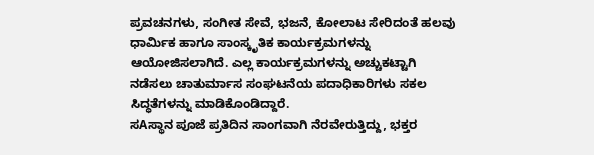ಪ್ರವಚನಗಳು, ಸಂಗೀತ ಸೇವೆ, ಭಜನೆ, ಕೋಲಾಟ ಸೇರಿದಂತೆ ಹಲವು ಧಾರ್ಮಿಕ ಹಾಗೂ ಸಾಂಸ್ಕೃತಿಕ ಕಾರ್ಯಕ್ರಮಗಳನ್ನು ಆಯೋಜಿಸಲಾಗಿದೆ. ಎಲ್ಲ ಕಾರ್ಯಕ್ರಮಗಳನ್ನು ಅಚ್ಚುಕಟ್ಟಾಗಿ ನಡೆಸಲು ಚಾತುರ್ಮಾಸ ಸಂಘಟನೆಯ ಪದಾಧಿಕಾರಿಗಳು ಸಕಲ ಸಿದ್ಧತೆಗಳನ್ನು ಮಾಡಿಕೊಂಡಿದ್ದಾರೆ.
ಸAಸ್ಥಾನ ಪೂಜೆ ಪ್ರತಿದಿನ ಸಾಂಗವಾಗಿ ನೆರವೇರುತ್ತಿದ್ದು, ಭಕ್ತರ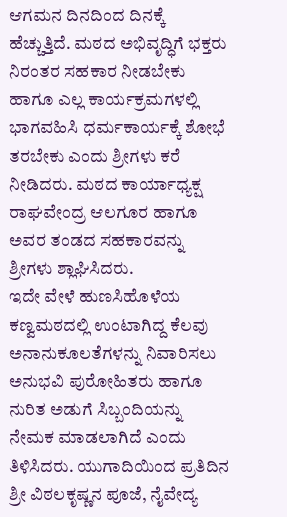ಆಗಮನ ದಿನದಿಂದ ದಿನಕ್ಕೆ ಹೆಚ್ಚುತ್ತಿದೆ. ಮಠದ ಅಭಿವೃದ್ಧಿಗೆ ಭಕ್ತರು ನಿರಂತರ ಸಹಕಾರ ನೀಡಬೇಕು ಹಾಗೂ ಎಲ್ಲ ಕಾರ್ಯಕ್ರಮಗಳಲ್ಲಿ ಭಾಗವಹಿಸಿ ಧರ್ಮಕಾರ್ಯಕ್ಕೆ ಶೋಭೆ ತರಬೇಕು ಎಂದು ಶ್ರೀಗಳು ಕರೆ ನೀಡಿದರು. ಮಠದ ಕಾರ್ಯಾಧ್ಯಕ್ಷ ರಾಘವೇಂದ್ರ ಆಲಗೂರ ಹಾಗೂ ಅವರ ತಂಡದ ಸಹಕಾರವನ್ನು ಶ್ರೀಗಳು ಶ್ಲಾಘಿಸಿದರು.
ಇದೇ ವೇಳೆ ಹುಣಸಿಹೊಳೆಯ ಕಣ್ವಮಠದಲ್ಲಿ ಉಂಟಾಗಿದ್ದ ಕೆಲವು ಅನಾನುಕೂಲತೆಗಳನ್ನು ನಿವಾರಿಸಲು ಅನುಭವಿ ಪುರೋಹಿತರು ಹಾಗೂ ನುರಿತ ಅಡುಗೆ ಸಿಬ್ಬಂದಿಯನ್ನು ನೇಮಕ ಮಾಡಲಾಗಿದೆ ಎಂದು ತಿಳಿಸಿದರು. ಯುಗಾದಿಯಿಂದ ಪ್ರತಿದಿನ ಶ್ರೀ ವಿಠಲಕೃಷ್ಣನ ಪೂಜೆ, ನೈವೇದ್ಯ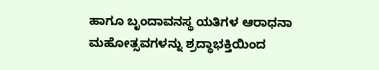ಹಾಗೂ ಬೃಂದಾವನಸ್ಥ ಯತಿಗಳ ಆರಾಧನಾ ಮಹೋತ್ಸವಗಳನ್ನು ಶ್ರದ್ಧಾಭಕ್ತಿಯಿಂದ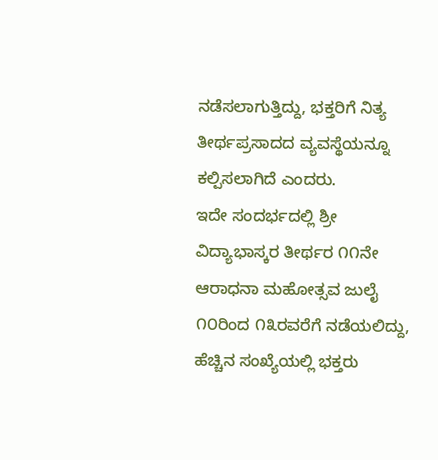ನಡೆಸಲಾಗುತ್ತಿದ್ದು, ಭಕ್ತರಿಗೆ ನಿತ್ಯ ತೀರ್ಥಪ್ರಸಾದದ ವ್ಯವಸ್ಥೆಯನ್ನೂ ಕಲ್ಪಿಸಲಾಗಿದೆ ಎಂದರು.
ಇದೇ ಸಂದರ್ಭದಲ್ಲಿ ಶ್ರೀ ವಿದ್ಯಾಭಾಸ್ಕರ ತೀರ್ಥರ ೧೧ನೇ ಆರಾಧನಾ ಮಹೋತ್ಸವ ಜುಲೈ ೧೦ರಿಂದ ೧೩ರವರೆಗೆ ನಡೆಯಲಿದ್ದು, ಹೆಚ್ಚಿನ ಸಂಖ್ಯೆಯಲ್ಲಿ ಭಕ್ತರು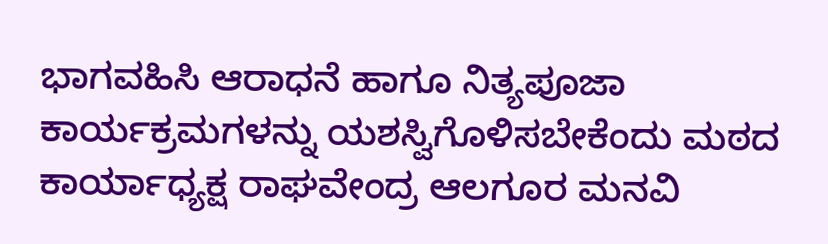ಭಾಗವಹಿಸಿ ಆರಾಧನೆ ಹಾಗೂ ನಿತ್ಯಪೂಜಾ ಕಾರ್ಯಕ್ರಮಗಳನ್ನು ಯಶಸ್ವಿಗೊಳಿಸಬೇಕೆಂದು ಮಠದ ಕಾರ್ಯಾಧ್ಯಕ್ಷ ರಾಘವೇಂದ್ರ ಆಲಗೂರ ಮನವಿ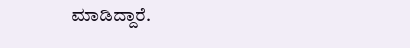ಮಾಡಿದ್ದಾರೆ.